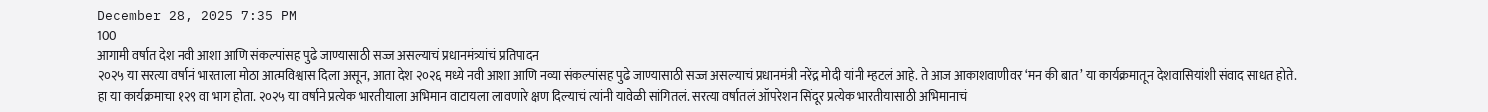December 28, 2025 7:35 PM
100
आगामी वर्षात देश नवी आशा आणि संकल्पांसह पुढे जाण्यासाठी सज्ज असल्याचं प्रधानमंत्र्यांचं प्रतिपादन
२०२५ या सरत्या वर्षानं भारताला मोठा आत्मविश्वास दिला असून, आता देश २०२६ मध्ये नवी आशा आणि नव्या संकल्पांसह पुढे जाण्यासाठी सज्ज असल्याचं प्रधानमंत्री नरेंद्र मोदी यांनी म्हटलं आहे. ते आज आकाशवाणीवर ‘मन की बात’ या कार्यक्रमातून देशवासियांशी संवाद साधत होते. हा या कार्यक्रमाचा १२९ वा भाग होता. २०२५ या वर्षाने प्रत्येक भारतीयाला अभिमान वाटायला लावणारे क्षण दिल्याचं त्यांनी यावेळी सांगितलं. सरत्या वर्षातलं ऑपरेशन सिंदूर प्रत्येक भारतीयासाठी अभिमानाचं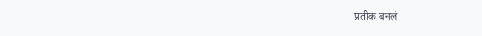प्रतीक बनलं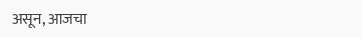असून, आजचा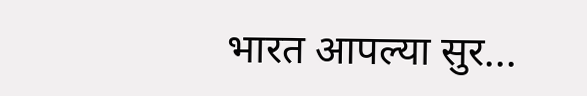भारत आपल्या सुर...